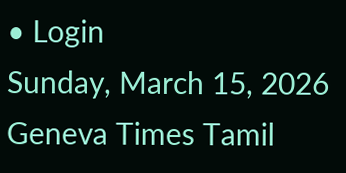• Login
Sunday, March 15, 2026
Geneva Times Tamil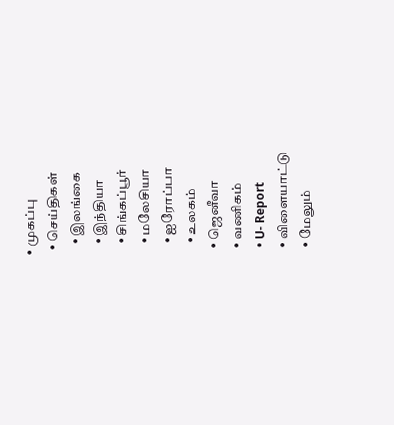• முகப்பு
  • செய்திகள்
    • இலங்கை
    • இந்தியா
    • சிங்கப்பூர்
    • மலேசியா
    • ஐரோப்பா
    • உலகம்
  • ஜெனீவா
  • வணிகம்
  • U- Report
  • விளையாட்டு
  • மேலும்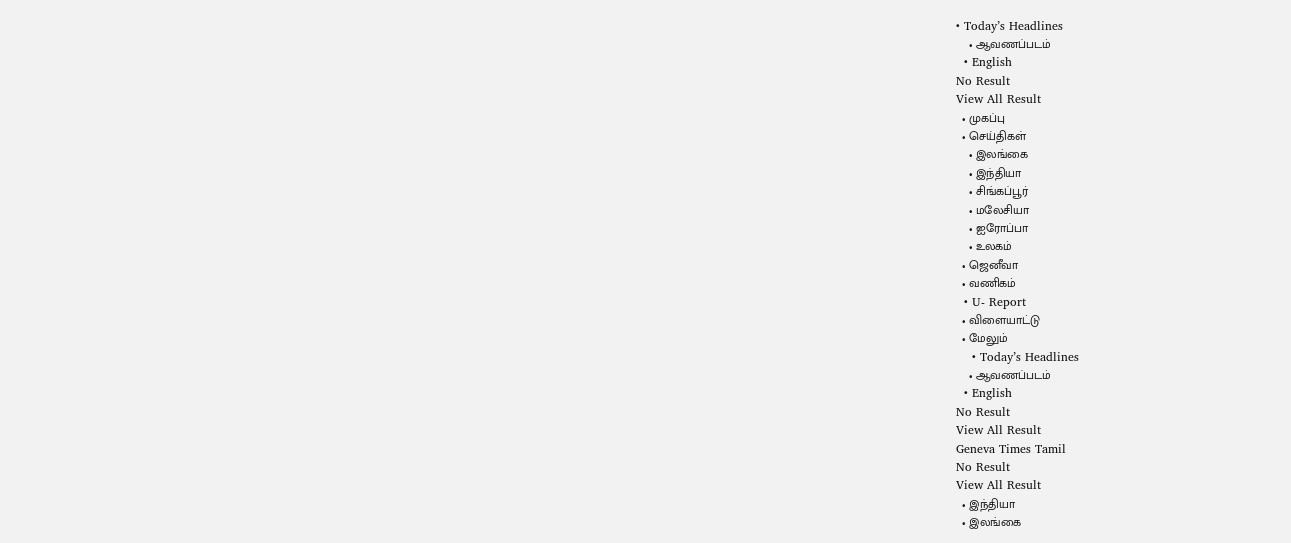• Today’s Headlines
    • ஆவணப்படம்
  • English
No Result
View All Result
  • முகப்பு
  • செய்திகள்
    • இலங்கை
    • இந்தியா
    • சிங்கப்பூர்
    • மலேசியா
    • ஐரோப்பா
    • உலகம்
  • ஜெனீவா
  • வணிகம்
  • U- Report
  • விளையாட்டு
  • மேலும்
    • Today’s Headlines
    • ஆவணப்படம்
  • English
No Result
View All Result
Geneva Times Tamil
No Result
View All Result
  • இந்தியா
  • இலங்கை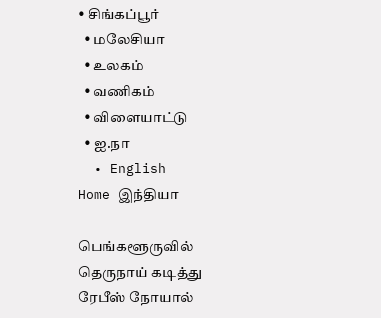• சிங்கப்பூர்
  • மலேசியா
  • உலகம்
  • வணிகம்
  • விளையாட்டு
  • ஐ.நா
  • English
Home இந்தியா

பெங்களூருவில் தெருநாய் கடித்து ரேபீஸ் நோயால்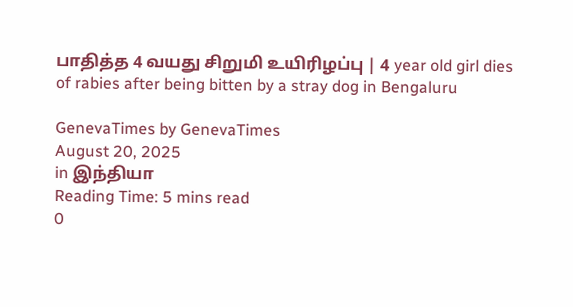பாதித்த 4 வயது சிறுமி உயிரிழப்பு | 4 year old girl dies of rabies after being bitten by a stray dog in Bengaluru

GenevaTimes by GenevaTimes
August 20, 2025
in இந்தியா
Reading Time: 5 mins read
0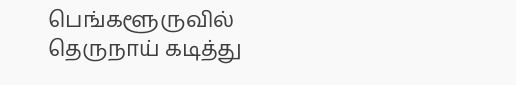பெங்களூருவில் தெருநாய் கடித்து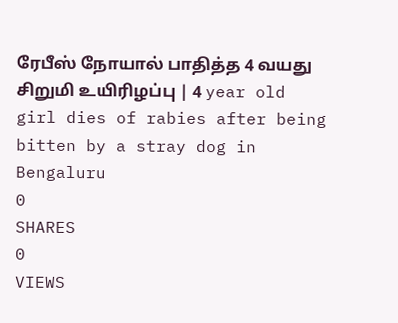ரேபீஸ் நோயால் பாதித்த 4 வயது சிறுமி உயிரிழப்பு | 4 year old girl dies of rabies after being bitten by a stray dog in Bengaluru
0
SHARES
0
VIEWS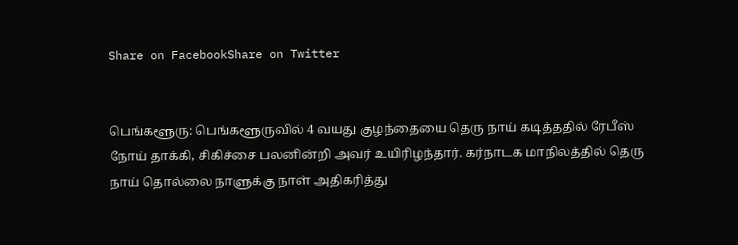Share on FacebookShare on Twitter


பெங்களூரு: பெங்களூருவில் 4 வயது குழந்தையை தெரு நாய் கடித்ததில் ரேபீஸ் நோய் தாக்கி, சிகிச்சை பலனின்றி அவர் உயிரிழந்தார். கர்நாடக மாநிலத்தில் தெரு நாய் தொல்லை நாளுக்கு நாள் அதிகரித்து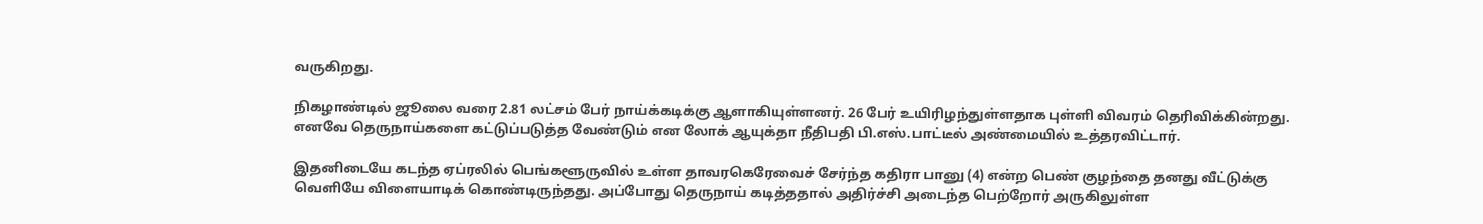வருகிறது.

நிகழாண்டில் ஜூலை வரை 2.81 லட்சம் பேர் நாய்க்கடிக்கு ஆளாகியுள்ளனர். 26 பேர் உயிரிழந்துள்ளதாக புள்ளி விவரம் தெரிவிக்கின்றது. எனவே தெருநாய்களை கட்டுப்படுத்த வேண்டும் என லோக் ஆயுக்தா நீதிபதி பி.எஸ்.பாட்டீல் அண்மையில் உத்தரவிட்டார்.

இதனிடையே கடந்த ஏப்ரலில் பெங்களூருவில் உள்ள தாவரகெரேவைச் சேர்ந்த கதிரா பானு (4) என்ற பெண் குழந்தை தனது வீட்டுக்கு வெளியே விளையாடிக் கொண்டிருந்தது. அப்போது தெருநாய் கடித்ததால் அதிர்ச்சி அடைந்த பெற்றோர் அருகிலுள்ள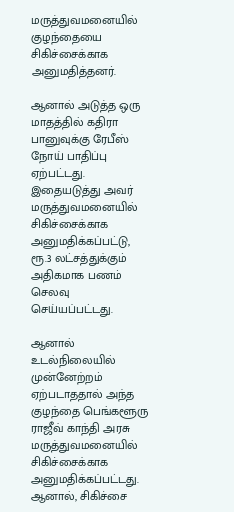மருத்துவமனையில் குழந்தையை சிகிச்சைக்காக அனுமதித்தனர்.

ஆனால் அடுத்த ஒரு மாதத்தில் கதிரா பானுவுக்கு ரேபீஸ் நோய் பாதிப்பு ஏற்பட்டது. இதையடுத்து அவர் மருத்துவமனையில் சிகிச்சைக்காக அனுமதிக்கப்பட்டு, ரூ.3 லட்சத்துக்கும் அதிகமாக பண‌ம் செலவு செய்யப்பட்டது.

ஆனால் உடல்நிலையில் முன்னேற்றம் ஏற்படாததால் அந்த குழந்தை பெங்களூரு ராஜீவ் காந்தி அரசு மருத்துவமனையில் சிகிச்சைக்காக அனுமதிக்கப்பட்டது. ஆனால், சிகிச்சை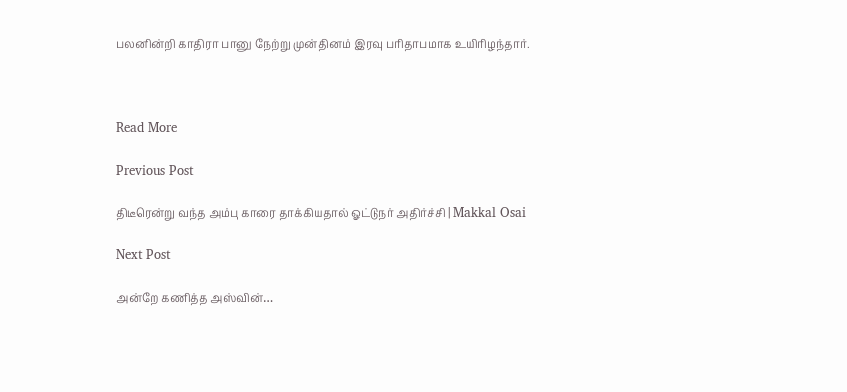பலனின்றி காதிரா பானு நேற்று முன்தினம் இரவு பரிதாபமாக உயிரிழந்தார்.



Read More

Previous Post

திடீரென்று வந்த அம்பு காரை தாக்கியதால் ஓட்டுநர் அதிர்ச்சி | Makkal Osai

Next Post

அன்றே கணித்த அஸ்வின்…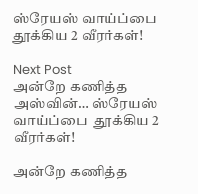ஸ்ரேயஸ் வாய்ப்பை தூக்கிய 2 வீரர்கள்!

Next Post
அன்றே கணித்த அஸ்வின்… ஸ்ரேயஸ் வாய்ப்பை  தூக்கிய 2 வீரர்கள்!

அன்றே கணித்த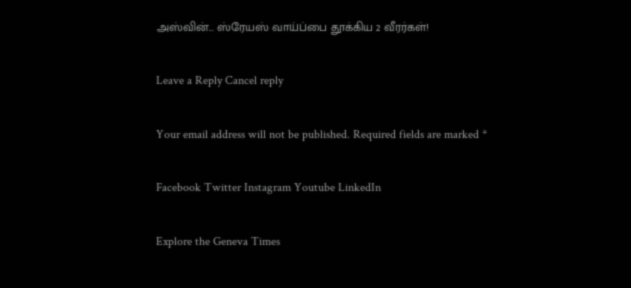அஸ்வின்... ஸ்ரேயஸ் வாய்ப்பை தூக்கிய 2 வீரர்கள்!

Leave a Reply Cancel reply

Your email address will not be published. Required fields are marked *

Facebook Twitter Instagram Youtube LinkedIn

Explore the Geneva Times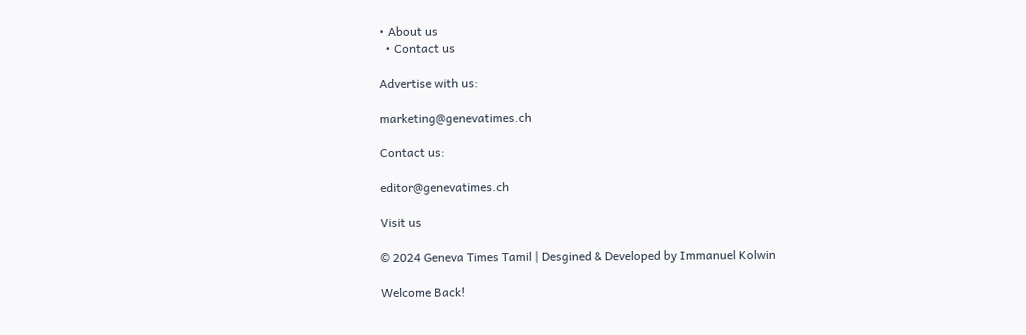• About us
  • Contact us

Advertise with us:

marketing@genevatimes.ch

Contact us:

editor@genevatimes.ch

Visit us

© 2024 Geneva Times Tamil | Desgined & Developed by Immanuel Kolwin

Welcome Back!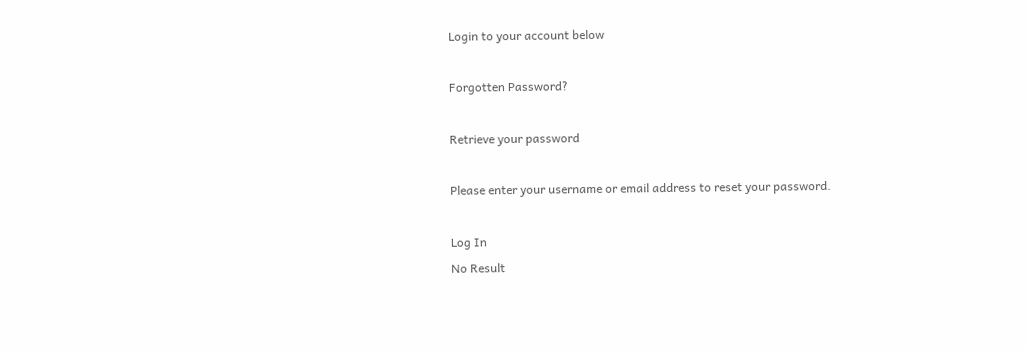Login to your account below

Forgotten Password?

Retrieve your password

Please enter your username or email address to reset your password.

Log In
No Result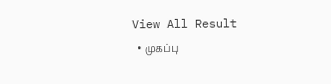View All Result
  • முகப்பு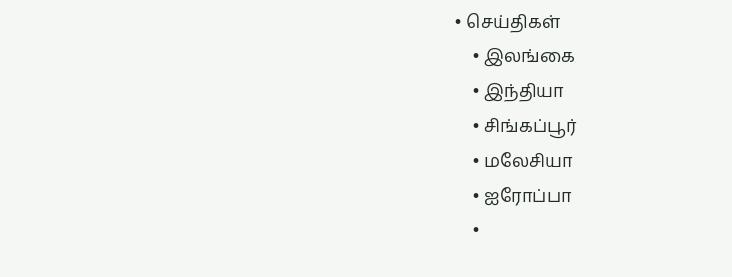• செய்திகள்
    • இலங்கை
    • இந்தியா
    • சிங்கப்பூர்
    • மலேசியா
    • ஐரோப்பா
    •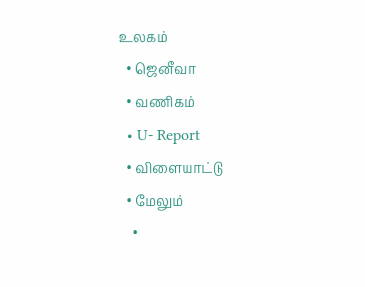உலகம்
  • ஜெனீவா
  • வணிகம்
  • U- Report
  • விளையாட்டு
  • மேலும்
    •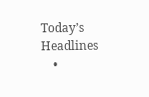Today’s Headlines
    •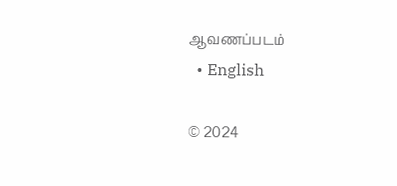ஆவணப்படம்
  • English

© 2024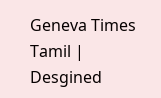Geneva Times Tamil | Desgined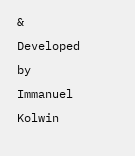& Developed by Immanuel Kolwin